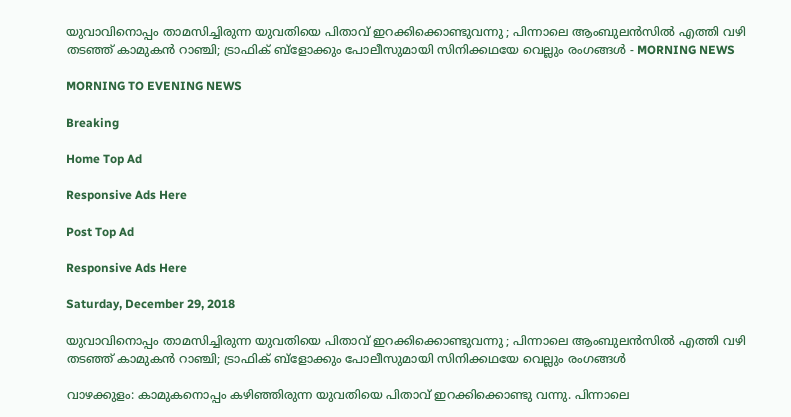യുവാവിനൊപ്പം താമസിച്ചിരുന്ന യുവതിയെ പിതാവ് ഇറക്കിക്കൊണ്ടുവന്നു ; പിന്നാലെ ആംബുലന്‍സില്‍ എത്തി വഴി തടഞ്ഞ് കാമുകന്‍ റാഞ്ചി; ട്രാഫിക് ബ്‌ളോക്കും പോലീസുമായി സിനിക്കഥയേ വെല്ലും രംഗങ്ങള്‍ - MORNING NEWS

MORNING TO EVENING NEWS

Breaking

Home Top Ad

Responsive Ads Here

Post Top Ad

Responsive Ads Here

Saturday, December 29, 2018

യുവാവിനൊപ്പം താമസിച്ചിരുന്ന യുവതിയെ പിതാവ് ഇറക്കിക്കൊണ്ടുവന്നു ; പിന്നാലെ ആംബുലന്‍സില്‍ എത്തി വഴി തടഞ്ഞ് കാമുകന്‍ റാഞ്ചി; ട്രാഫിക് ബ്‌ളോക്കും പോലീസുമായി സിനിക്കഥയേ വെല്ലും രംഗങ്ങള്‍

വാഴക്കുളം: കാമുകനൊപ്പം കഴിഞ്ഞിരുന്ന യുവതിയെ പിതാവ് ഇറക്കിക്കൊണ്ടു വന്നു. പിന്നാലെ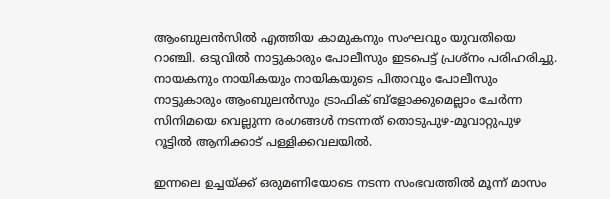ആംബുലന്‍സില്‍ എത്തിയ കാമുകനും സംഘവും യുവതിയെ റാഞ്ചി. ഒടുവില്‍ നാട്ടുകാരും പോലീസും ഇടപെട്ട് പ്രശ്‌നം പരിഹരിച്ചു. നായകനും നായികയും നായികയുടെ പിതാവും പോലീസും നാട്ടുകാരും ആംബുലന്‍സും ട്രാഫിക് ബ്ളോക്കുമെല്ലാം ചേര്‍ന്ന സിനിമയെ വെല്ലുന്ന രംഗങ്ങള്‍ നടന്നത് തൊടുപുഴ-മൂവാറ്റുപുഴ റൂട്ടില്‍ ആനിക്കാട് പള്ളിക്കവലയില്‍.

ഇന്നലെ ഉച്ചയ്ക്ക് ഒരുമണിയോടെ നടന്ന സംഭവത്തില്‍ മൂന്ന് മാസം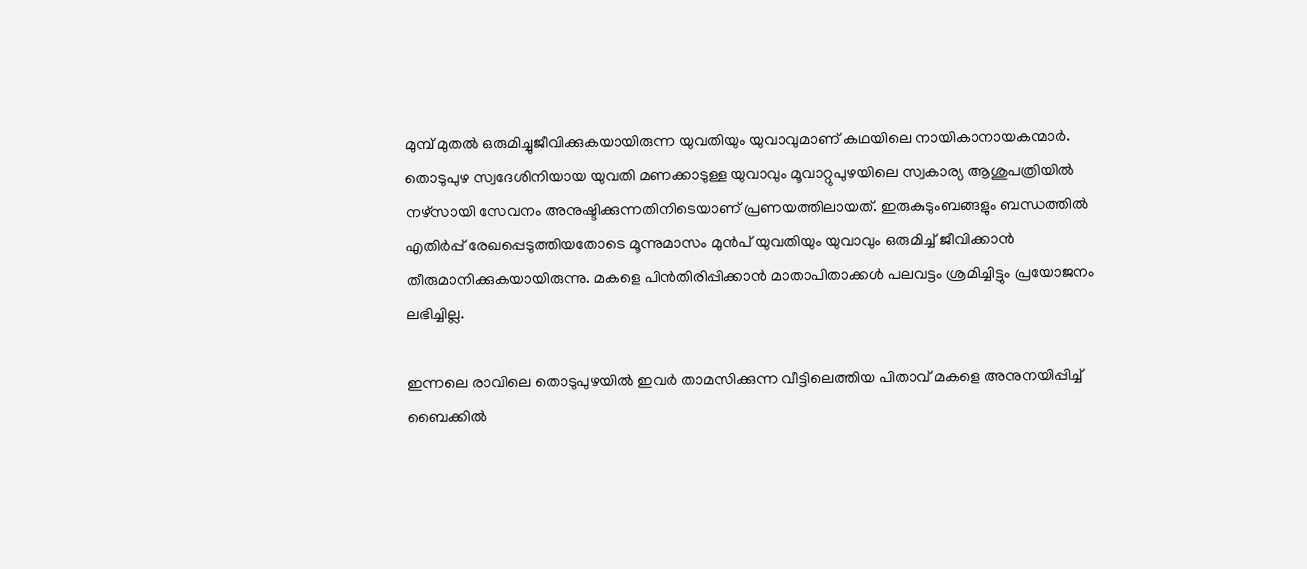മുമ്പ് മുതല്‍ ഒരുമിച്ചുജീവിക്കുകയായിരുന്ന യുവതിയും യുവാവുമാണ് കഥയിലെ നായികാനായകന്മാര്‍. തൊടുപുഴ സ്വദേശിനിയായ യുവതി മണക്കാടുള്ള യുവാവും മൂവാറ്റുപുഴയിലെ സ്വകാര്യ ആശുപത്രിയില്‍ നഴ്‌സായി സേവനം അനുഷ്ടിക്കുന്നതിനിടെയാണ് പ്രണയത്തിലായത്. ഇരുകുടുംബങ്ങളും ബന്ധത്തില്‍ എതിര്‍പ്പ് രേഖപ്പെടുത്തിയതോടെ മൂന്നുമാസം മുന്‍പ് യുവതിയും യുവാവും ഒരുമിച്ച് ജീവിക്കാന്‍ തീരുമാനിക്കുകയായിരുന്നു. മകളെ പിന്‍തിരിപ്പിക്കാന്‍ മാതാപിതാക്കള്‍ പലവട്ടം ശ്രമിച്ചിട്ടും പ്രയോജനം ലഭിച്ചില്ല.

ഇന്നലെ രാവിലെ തൊടുപുഴയില്‍ ഇവര്‍ താമസിക്കുന്ന വീട്ടിലെത്തിയ പിതാവ് മകളെ അനുനയിപ്പിച്ച് ബൈക്കില്‍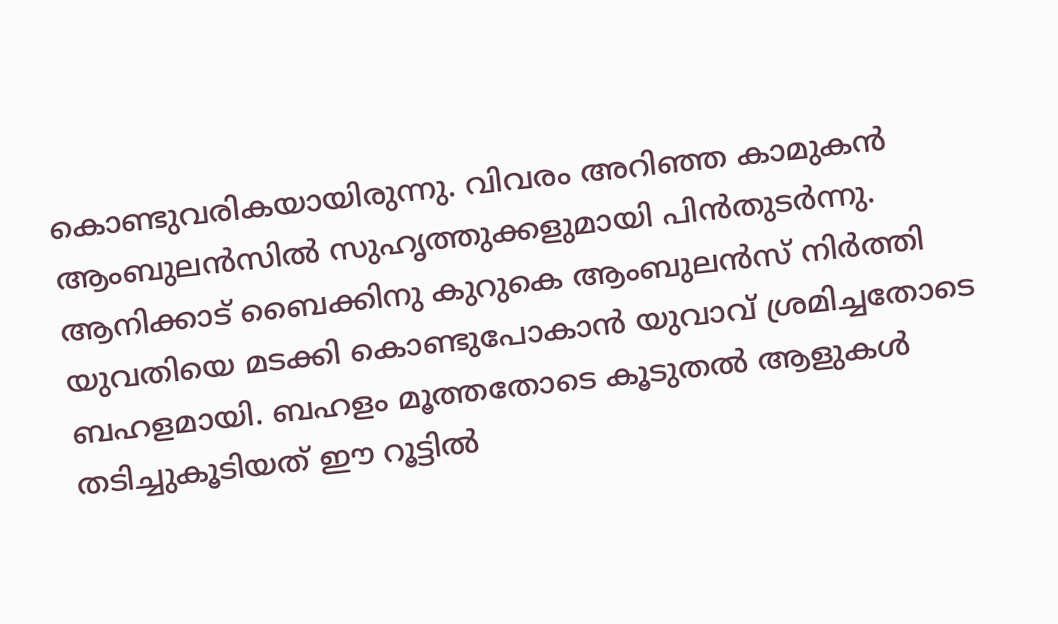കൊണ്ടുവരികയായിരുന്നു. വിവരം അറിഞ്ഞ കാമുകന്‍ ആംബുലന്‍സില്‍ സുഹൃത്തുക്കളുമായി പിന്‍തുടര്‍ന്നു. ആനിക്കാട് ബൈക്കിനു കുറുകെ ആംബുലന്‍സ് നിര്‍ത്തി യുവതിയെ മടക്കി കൊണ്ടുപോകാന്‍ യുവാവ് ശ്രമിച്ചതോടെ ബഹളമായി. ബഹളം മൂത്തതോടെ കൂടുതല്‍ ആളുകള്‍ തടിച്ചുകൂടിയത് ഈ റൂട്ടില്‍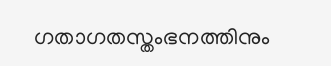ഗതാഗതസ്തംഭനത്തിനും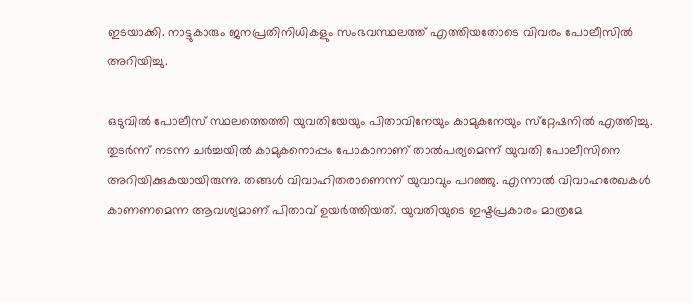ഇടയാക്കി. നാട്ടുകാരും ജനപ്രതിനിധികളും സംഭവസ്ഥലത്ത് എത്തിയതോടെ വിവരം പോലീസില്‍ അറിയിച്ചു.

ഒടുവില്‍ പോലീസ് സ്ഥലത്തെത്തി യുവതിയേയും പിതാവിനേയും കാമുകനേയും സ്‌റ്റേഷനില്‍ എത്തിച്ചു. തുടര്‍ന്ന് നടന്ന ചര്‍ച്ചയില്‍ കാമുകനൊപ്പം പോകാനാണ് താല്‍പര്യമെന്ന് യുവതി പോലീസിനെ അറിയിക്കുകയായിരുന്നു. തങ്ങള്‍ വിവാഹിതരാണെന്ന് യുവാവും പറഞ്ഞു. എന്നാല്‍ വിവാഹരേഖകള്‍ കാണണമെന്ന ആവശ്യമാണ് പിതാവ് ഉയര്‍ത്തിയത്. യുവതിയുടെ ഇഷ്ടപ്രകാരം മാത്രമേ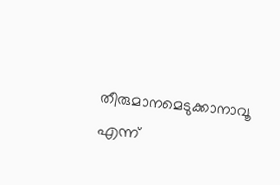തീരുമാനമെടുക്കാനാവൂ എന്ന്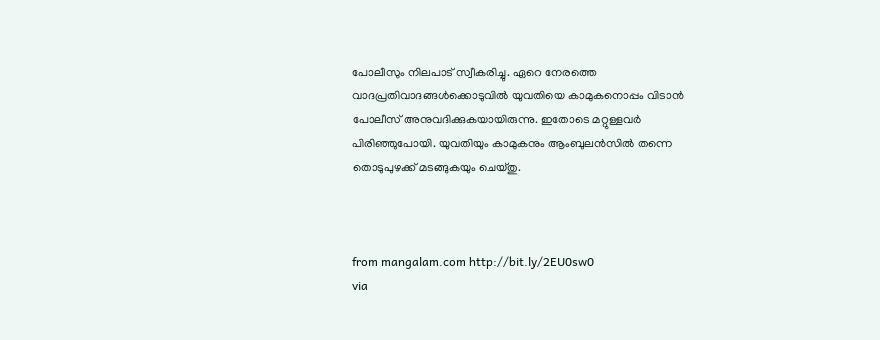പോലീസും നിലപാട് സ്വീകരിച്ചു. ഏറെ നേരത്തെ വാദപ്രതിവാദങ്ങള്‍ക്കൊടുവില്‍ യുവതിയെ കാമുകനൊപ്പം വിടാന്‍ പോലീസ് അനുവദിക്കുകയായിരുന്നു. ഇതോടെ മറ്റുള്ളവര്‍ പിരിഞ്ഞുപോയി. യുവതിയും കാമുകനും ആംബുലന്‍സില്‍ തന്നെ തൊടുപുഴക്ക് മടങ്ങുകയും ചെയ്തു.



from mangalam.com http://bit.ly/2EU0sw0
via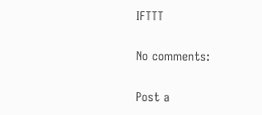IFTTT

No comments:

Post a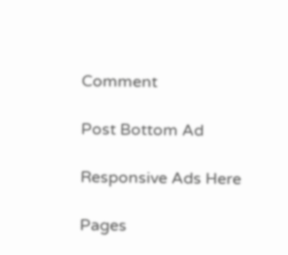Comment

Post Bottom Ad

Responsive Ads Here

Pages